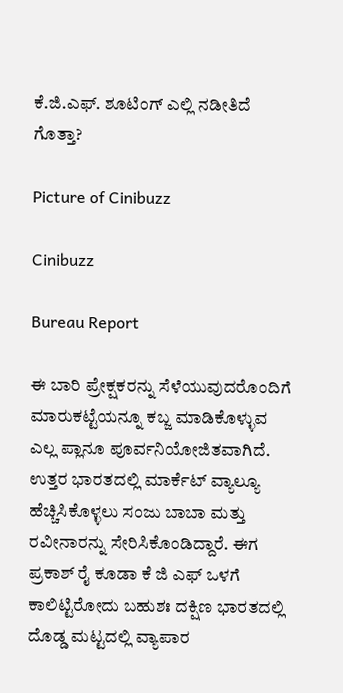ಕೆ.ಜಿ.ಎಫ್. ಶೂಟಿಂಗ್ ಎಲ್ಲಿ ನಡೀತಿದೆ ಗೊತ್ತಾ?

Picture of Cinibuzz

Cinibuzz

Bureau Report

ಈ ಬಾರಿ ಪ್ರೇಕ್ಷಕರನ್ನು ಸೆಳೆಯುವುದರೊಂದಿಗೆ ಮಾರುಕಟ್ಟೆಯನ್ನೂ ಕಬ್ಜ ಮಾಡಿಕೊಳ್ಳುವ ಎಲ್ಲ ಪ್ಲಾನೂ ಪೂರ್ವನಿಯೋಜಿತವಾಗಿದೆ. ಉತ್ತರ ಭಾರತದಲ್ಲಿ ಮಾರ್ಕೆಟ್ ವ್ಯಾಲ್ಯೂ ಹೆಚ್ಚಿಸಿಕೊಳ್ಳಲು ಸಂಜು ಬಾಬಾ ಮತ್ತು ರವೀನಾರನ್ನು ಸೇರಿಸಿಕೊಂಡಿದ್ದಾರೆ. ಈಗ ಪ್ರಕಾಶ್ ರೈ ಕೂಡಾ ಕೆ ಜಿ ಎಫ್ ಒಳಗೆ ಕಾಲಿಟ್ಟಿರೋದು ಬಹುಶಃ ದಕ್ಷಿಣ ಭಾರತದಲ್ಲಿ ದೊಡ್ಡ ಮಟ್ಟದಲ್ಲಿ ವ್ಯಾಪಾರ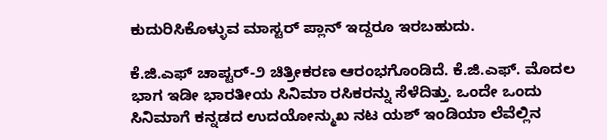ಕುದುರಿಸಿಕೊಳ್ಳುವ ಮಾಸ್ಟರ್ ಪ್ಲಾನ್ ಇದ್ದರೂ ಇರಬಹುದು.

ಕೆ.ಜಿ.ಎಫ್ ಚಾಪ್ಟರ್-೨ ಚಿತ್ರೀಕರಣ ಆರಂಭಗೊಂಡಿದೆ. ಕೆ.ಜಿ.ಎಫ್. ಮೊದಲ ಭಾಗ ಇಡೀ ಭಾರತೀಯ ಸಿನಿಮಾ ರಸಿಕರನ್ನು ಸೆಳೆದಿತ್ತು. ಒಂದೇ ಒಂದು ಸಿನಿಮಾಗೆ ಕನ್ನಡದ ಉದಯೋನ್ಮುಖ ನಟ ಯಶ್ ಇಂಡಿಯಾ ಲೆವೆಲ್ಲಿನ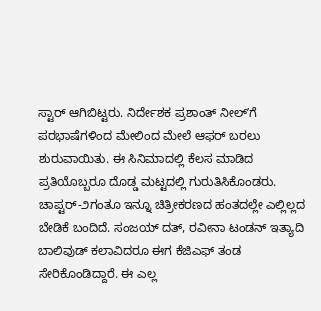ಸ್ಟಾರ್ ಆಗಿಬಿಟ್ಟರು. ನಿರ್ದೇಶಕ ಪ್ರಶಾಂತ್ ನೀಲ್ʼಗೆ ಪರಭಾಷೆಗಳಿಂದ ಮೇಲಿಂದ ಮೇಲೆ ಆಫರ್ ಬರಲು ಶುರುವಾಯಿತು. ಈ ಸಿನಿಮಾದಲ್ಲಿ ಕೆಲಸ ಮಾಡಿದ ಪ್ರತಿಯೊಬ್ಬರೂ ದೊಡ್ಡ ಮಟ್ಟದಲ್ಲಿ ಗುರುತಿಸಿಕೊಂಡರು. ಚಾಪ್ಟರ್-೨ಗಂತೂ ಇನ್ನೂ ಚಿತ್ರೀಕರಣದ ಹಂತದಲ್ಲೇ ಎಲ್ಲಿಲ್ಲದ ಬೇಡಿಕೆ ಬಂದಿದೆ. ಸಂಜಯ್ ದತ್, ರವೀನಾ ಟಂಡನ್ ಇತ್ಯಾದಿ ಬಾಲಿವುಡ್ ಕಲಾವಿದರೂ ಈಗ ಕೆಜಿಎಫ್ ತಂಡ ಸೇರಿಕೊಂಡಿದ್ದಾರೆ. ಈ ಎಲ್ಲ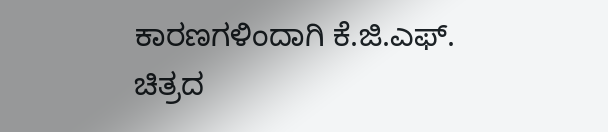ಕಾರಣಗಳಿಂದಾಗಿ ಕೆ.ಜಿ.ಎಫ್. ಚಿತ್ರದ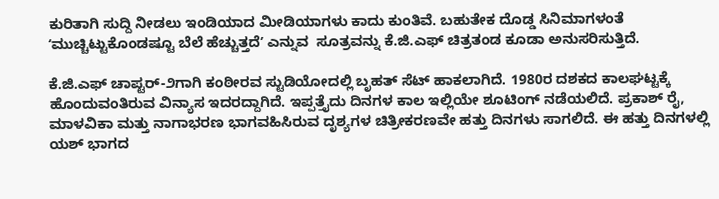ಕುರಿತಾಗಿ ಸುದ್ದಿ ನೀಡಲು ಇಂಡಿಯಾದ ಮೀಡಿಯಾಗಳು ಕಾದು ಕುಂತಿವೆ. ಬಹುತೇಕ ದೊಡ್ಡ ಸಿನಿಮಾಗಳಂತೆ ʻಮುಚ್ಚಿಟ್ಟುಕೊಂಡಷ್ಟೂ ಬೆಲೆ ಹೆಚ್ಚುತ್ತದೆʼ ಎನ್ನುವ  ಸೂತ್ರವನ್ನು ಕೆ.ಜಿ.ಎಫ್ ಚಿತ್ರತಂಡ ಕೂಡಾ ಅನುಸರಿಸುತ್ತಿದೆ.

ಕೆ.ಜಿ.ಎಫ್ ಚಾಪ್ಟರ್-೨ಗಾಗಿ ಕಂಠೀರವ ಸ್ಟುಡಿಯೋದಲ್ಲಿ ಬೃಹತ್ ಸೆಟ್ ಹಾಕಲಾಗಿದೆ. 1980ರ ದಶಕದ ಕಾಲಘಟ್ಟಕ್ಕೆ ಹೊಂದುವಂತಿರುವ ವಿನ್ಯಾಸ ಇದರದ್ದಾಗಿದೆ. ಇಪ್ಪತ್ತೈದು ದಿನಗಳ ಕಾಲ ಇಲ್ಲಿಯೇ ಶೂಟಿಂಗ್ ನಡೆಯಲಿದೆ. ಪ್ರಕಾಶ್ ರೈ, ಮಾಳವಿಕಾ ಮತ್ತು ನಾಗಾಭರಣ ಭಾಗವಹಿಸಿರುವ ದೃಶ್ಯಗಳ ಚಿತ್ರೀಕರಣವೇ ಹತ್ತು ದಿನಗಳು ಸಾಗಲಿದೆ. ಈ ಹತ್ತು ದಿನಗಳಲ್ಲಿ ಯಶ್ ಭಾಗದ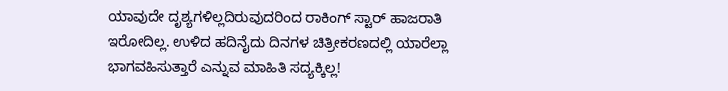ಯಾವುದೇ ದೃಶ್ಯಗಳಿಲ್ಲದಿರುವುದರಿಂದ ರಾಕಿಂಗ್ ಸ್ಟಾರ್ ಹಾಜರಾತಿ ಇರೋದಿಲ್ಲ. ಉಳಿದ ಹದಿನೈದು ದಿನಗಳ ಚಿತ್ರೀಕರಣದಲ್ಲಿ ಯಾರೆಲ್ಲಾ ಭಾಗವಹಿಸುತ್ತಾರೆ ಎನ್ನುವ ಮಾಹಿತಿ ಸದ್ಯಕ್ಕಿಲ್ಲ!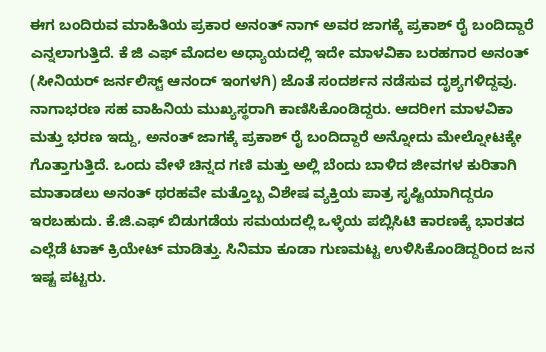ಈಗ ಬಂದಿರುವ ಮಾಹಿತಿಯ ಪ್ರಕಾರ ಅನಂತ್ ನಾಗ್ ಅವರ ಜಾಗಕ್ಕೆ ಪ್ರಕಾಶ್ ರೈ ಬಂದಿದ್ದಾರೆ ಎನ್ನಲಾಗುತ್ತಿದೆ. ಕೆ ಜಿ ಎಫ್ ಮೊದಲ ಅಧ್ಯಾಯದಲ್ಲಿ ಇದೇ ಮಾಳವಿಕಾ ಬರಹಗಾರ ಅನಂತ್ (ಸೀನಿಯರ್ ಜರ್ನಲಿಸ್ಟ್ ಆನಂದ್ ಇಂಗಳಗಿ) ಜೊತೆ ಸಂದರ್ಶನ ನಡೆಸುವ ದೃಶ್ಯಗಳಿದ್ದವು. ನಾಗಾಭರಣ ಸಹ ವಾಹಿನಿಯ ಮುಖ್ಯಸ್ಥರಾಗಿ ಕಾಣಿಸಿಕೊಂಡಿದ್ದರು. ಆದರೀಗ ಮಾಳವಿಕಾ ಮತ್ತು ಭರಣ ಇದ್ದು, ಅನಂತ್ ಜಾಗಕ್ಕೆ ಪ್ರಕಾಶ್ ರೈ ಬಂದಿದ್ದಾರೆ ಅನ್ನೋದು ಮೇಲ್ನೋಟಕ್ಕೇ ಗೊತ್ತಾಗುತ್ತಿದೆ. ಒಂದು ವೇಳೆ ಚಿನ್ನದ ಗಣಿ ಮತ್ತು ಅಲ್ಲಿ ಬೆಂದು ಬಾಳಿದ ಜೀವಗಳ ಕುರಿತಾಗಿ ಮಾತಾಡಲು ಅನಂತ್ ಥರಹವೇ ಮತ್ತೊಬ್ಬ ವಿಶೇಷ ವ್ಯಕ್ತಿಯ ಪಾತ್ರ ಸೃಷ್ಟಿಯಾಗಿದ್ದರೂ ಇರಬಹುದು. ಕೆ.ಜಿ.ಎಫ್ ಬಿಡುಗಡೆಯ ಸಮಯದಲ್ಲಿ ಒಳ್ಳೆಯ ಪಬ್ಲಿಸಿಟಿ ಕಾರಣಕ್ಕೆ ಭಾರತದ ಎಲ್ಲೆಡೆ ಟಾಕ್ ಕ್ರಿಯೇಟ್ ಮಾಡಿತ್ತು. ಸಿನಿಮಾ ಕೂಡಾ ಗುಣಮಟ್ಟ ಉಳಿಸಿಕೊಂಡಿದ್ದರಿಂದ ಜನ ಇಷ್ಟ ಪಟ್ಟರು.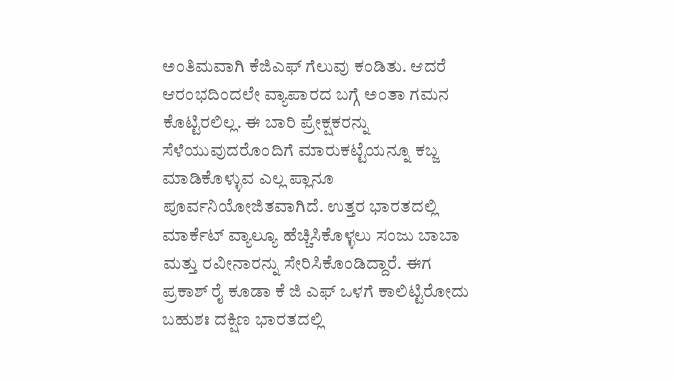ಅಂತಿಮವಾಗಿ ಕೆಜಿಎಫ್ ಗೆಲುವು ಕಂಡಿತು. ಆದರೆ ಆರಂಭದಿಂದಲೇ ವ್ಯಾಪಾರದ ಬಗ್ಗೆ ಅಂತಾ ಗಮನ ಕೊಟ್ಟಿರಲಿಲ್ಲ. ಈ ಬಾರಿ ಪ್ರೇಕ್ಷಕರನ್ನು ಸೆಳೆಯುವುದರೊಂದಿಗೆ ಮಾರುಕಟ್ಟೆಯನ್ನೂ ಕಬ್ಜ ಮಾಡಿಕೊಳ್ಳುವ ಎಲ್ಲ ಪ್ಲಾನೂ ಪೂರ್ವನಿಯೋಜಿತವಾಗಿದೆ. ಉತ್ತರ ಭಾರತದಲ್ಲಿ ಮಾರ್ಕೆಟ್ ವ್ಯಾಲ್ಯೂ ಹೆಚ್ಚಿಸಿಕೊಳ್ಳಲು ಸಂಜು ಬಾಬಾ ಮತ್ತು ರವೀನಾರನ್ನು ಸೇರಿಸಿಕೊಂಡಿದ್ದಾರೆ. ಈಗ ಪ್ರಕಾಶ್ ರೈ ಕೂಡಾ ಕೆ ಜಿ ಎಫ್ ಒಳಗೆ ಕಾಲಿಟ್ಟಿರೋದು ಬಹುಶಃ ದಕ್ಷಿಣ ಭಾರತದಲ್ಲಿ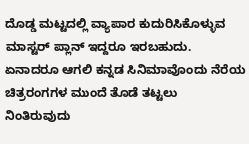ದೊಡ್ಡ ಮಟ್ಟದಲ್ಲಿ ವ್ಯಾಪಾರ ಕುದುರಿಸಿಕೊಳ್ಳುವ ಮಾಸ್ಟರ್ ಪ್ಲಾನ್ ಇದ್ದರೂ ಇರಬಹುದು. ಏನಾದರೂ ಆಗಲಿ ಕನ್ನಡ ಸಿನಿಮಾವೊಂದು ನೆರೆಯ ಚಿತ್ರರಂಗಗಳ ಮುಂದೆ ತೊಡೆ ತಟ್ಟಲು ನಿಂತಿರುವುದು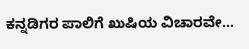ಕನ್ನಡಿಗರ ಪಾಲಿಗೆ ಖುಷಿಯ ವಿಚಾರವೇ…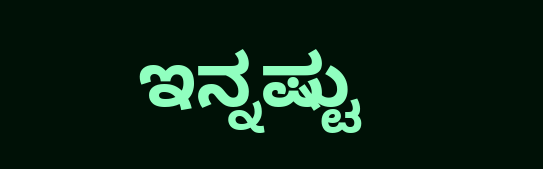ಇನ್ನಷ್ಟು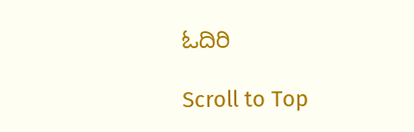ಓದಿರಿ

Scroll to Top